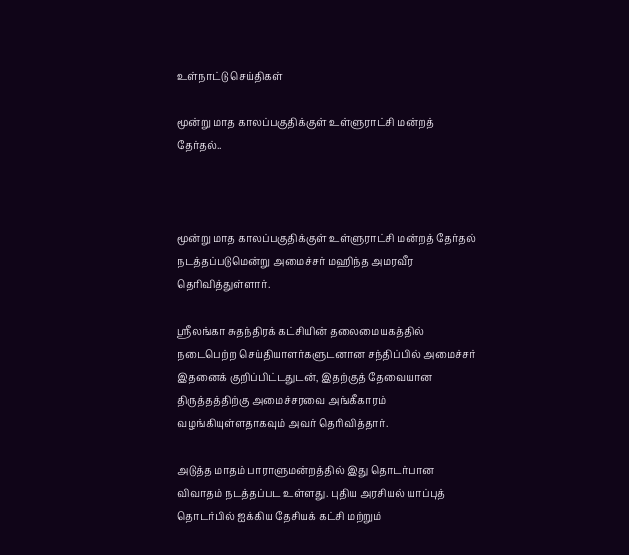உள்நாட்டு செய்திகள்

மூன்று மாத காலப்பகுதிக்குள் உள்ளுராட்சி மன்றத் தேர்தல்..



மூன்று மாத காலப்பகுதிக்குள் உள்ளுராட்சி மன்றத் தேர்தல் நடத்தப்படுமென்று அமைச்சர் மஹிந்த அமரவீர தெரிவித்துள்ளார்.

ஸ்ரீலங்கா சுதந்திரக் கட்சியின் தலைமையகத்தில் நடைபெற்ற செய்தியாளர்களுடனான சந்திப்பில் அமைச்சர் இதனைக் குறிப்பிட்டதுடன், இதற்குத் தேவையான திருத்தத்திற்கு அமைச்சரவை அங்கீகாரம் வழங்கியுள்ளதாகவும் அவர் தெரிவித்தார்.

அடுத்த மாதம் பாராளுமன்றத்தில் இது தொடர்பான விவாதம் நடத்தப்பட உள்ளது. புதிய அரசியல் யாப்புத் தொடர்பில் ஐக்கிய தேசியக் கட்சி மற்றும்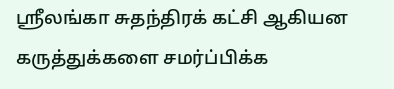ஸ்ரீலங்கா சுதந்திரக் கட்சி ஆகியன கருத்துக்களை சமர்ப்பிக்க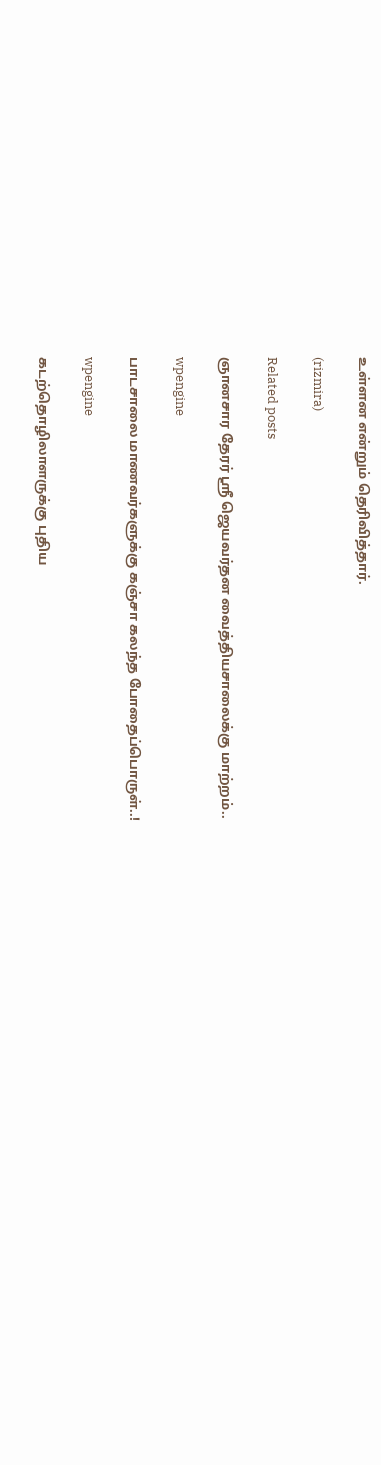உள்ளன என்றும் தெரிவித்தார்.

(rizmira)

Related posts

ஞானசார தேரர் ஸ்ரீ ஜெயவர்தன வைத்தியசாலைக்கு மாற்றம்..

wpengine

பாடசாலை மாணவர்களுக்கு கஞ்சா கலந்த போதைப்பொருள்..!

wpengine

கடற்தொழிலாளருக்கு புதிய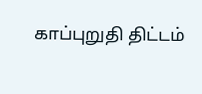காப்புறுதி திட்டம்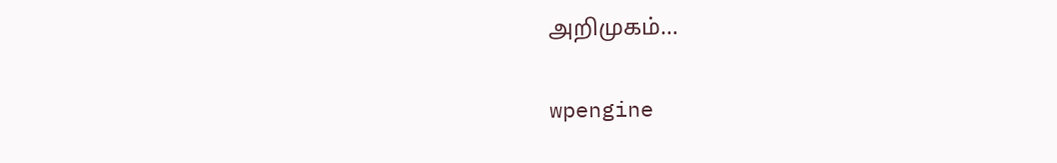அறிமுகம்…

wpengine